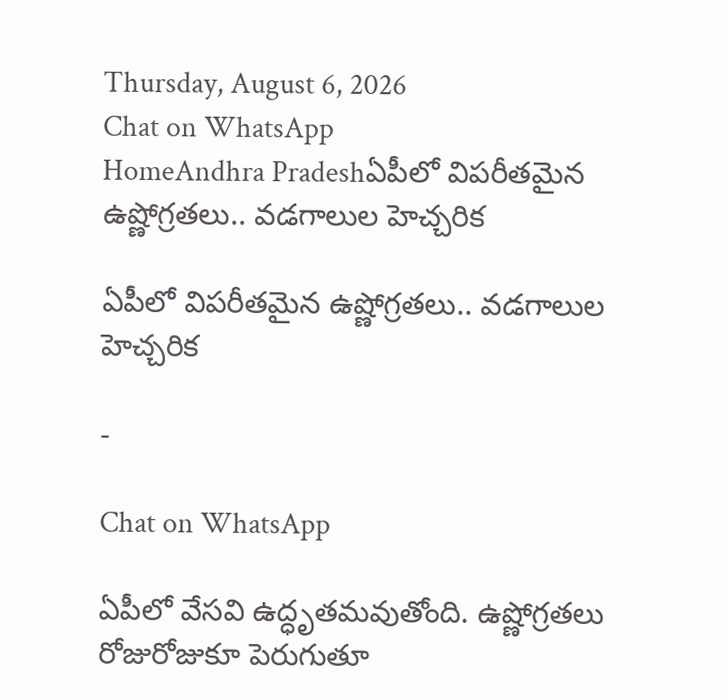Thursday, August 6, 2026
Chat on WhatsApp
HomeAndhra Pradeshఏపీలో విపరీతమైన ఉష్ణోగ్రతలు.. వడగాలుల హెచ్చరిక

ఏపీలో విపరీతమైన ఉష్ణోగ్రతలు.. వడగాలుల హెచ్చరిక

-

Chat on WhatsApp

ఏపీలో వేసవి ఉద్ధృతమవుతోంది. ఉష్ణోగ్రతలు రోజురోజుకూ పెరుగుతూ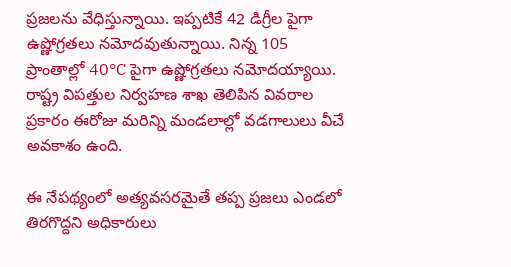ప్రజలను వేధిస్తున్నాయి. ఇప్పటికే 42 డిగ్రీల పైగా ఉష్ణోగ్రతలు నమోదవుతున్నాయి. నిన్న 105 ప్రాంతాల్లో 40°C పైగా ఉష్ణోగ్రతలు నమోదయ్యాయి. రాష్ట్ర విపత్తుల నిర్వహణ శాఖ తెలిపిన వివరాల ప్రకారం ఈరోజు మరిన్ని మండలాల్లో వడగాలులు వీచే అవకాశం ఉంది.

ఈ నేపథ్యంలో అత్యవసరమైతే తప్ప ప్రజలు ఎండలో తిరగొద్దని అధికారులు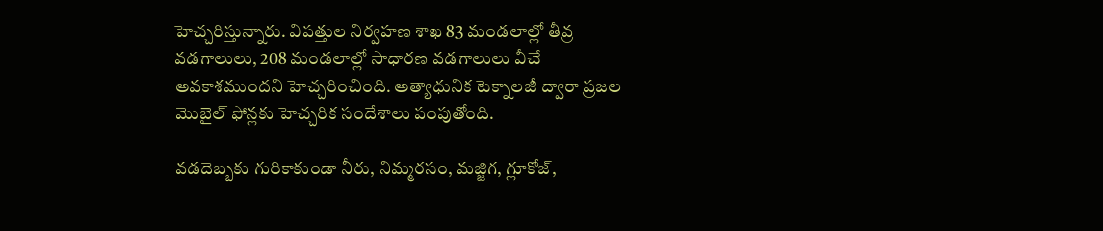హెచ్చరిస్తున్నారు. విపత్తుల నిర్వహణ శాఖ 83 మండలాల్లో తీవ్ర వడగాలులు, 208 మండలాల్లో సాధారణ వడగాలులు వీచే అవకాశముందని హెచ్చరించింది. అత్యాధునిక టెక్నాలజీ ద్వారా ప్రజల మొబైల్ ఫోన్లకు హెచ్చరిక సందేశాలు పంపుతోంది.

వడదెబ్బకు గురికాకుండా నీరు, నిమ్మరసం, మజ్జిగ, గ్లూకోజ్,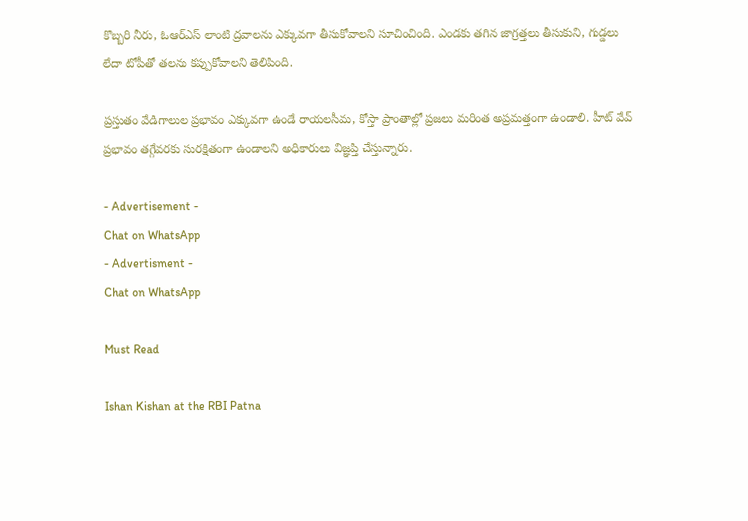కొబ్బరి నీరు, ఓఆర్ఎస్ లాంటి ద్రవాలను ఎక్కువగా తీసుకోవాలని సూచించింది. ఎండకు తగిన జాగ్రత్తలు తీసుకుని, గుడ్డలు లేదా టోపీతో తలను కప్పుకోవాలని తెలిపింది.

ప్రస్తుతం వేడిగాలుల ప్రభావం ఎక్కువగా ఉండే రాయలసీమ, కోస్తా ప్రాంతాల్లో ప్రజలు మరింత అప్రమత్తంగా ఉండాలి. హీట్ వేవ్ ప్రభావం తగ్గేవరకు సురక్షితంగా ఉండాలని అధికారులు విజ్ఞప్తి చేస్తున్నారు.

- Advertisement -
Chat on WhatsApp
- Advertisment -
Chat on WhatsApp

Must Read

Ishan Kishan at the RBI Patna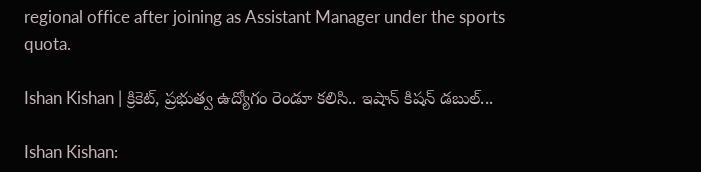regional office after joining as Assistant Manager under the sports quota.

Ishan Kishan | క్రికెట్, ప్రభుత్వ ఉద్యోగం రెండూ కలిసి.. ఇషాన్ కిషన్ డబుల్...

Ishan Kishan: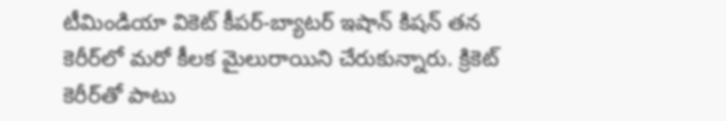టీమిండియా వికెట్ కీపర్-బ్యాటర్ ఇషాన్ కిషన్ తన కెరీర్‌లో మరో కీలక మైలురాయిని చేరుకున్నారు. క్రికెట్ కెరీర్‌తో పాటు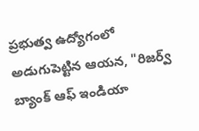ప్రభుత్వ ఉద్యోగంలో అడుగుపెట్టిన ఆయన, "రిజర్వ్ బ్యాంక్ ఆఫ్ ఇండియా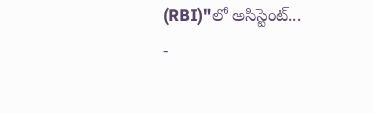(RBI)"లో అసిస్టెంట్...
-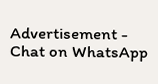Advertisement -
Chat on WhatsApp